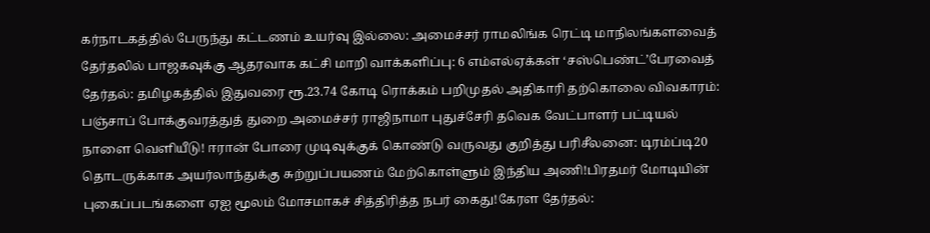கர்நாடகத்தில் பேருந்து கட்டணம் உயர்வு இல்லை: அமைச்சர் ராமலிங்க ரெட்டி மாநிலங்களவைத் தேர்தலில் பாஜகவுக்கு ஆதரவாக கட்சி மாறி வாக்களிப்பு: 6 எம்எல்ஏக்கள் ‘சஸ்பெண்ட்’பேரவைத் தேர்தல்: தமிழகத்தில் இதுவரை ரூ.23.74 கோடி ரொக்கம் பறிமுதல் அதிகாரி தற்கொலை விவகாரம்: பஞ்சாப் போக்குவரத்துத் துறை அமைச்சர் ராஜிநாமா புதுச்சேரி தவெக வேட்பாளர் பட்டியல் நாளை வெளியீடு! ஈரான் போரை முடிவுக்குக் கொண்டு வருவது குறித்து பரிசீலனை: டிரம்ப்டி20 தொடருக்காக அயர்லாந்துக்கு சுற்றுப்பயணம் மேற்கொள்ளும் இந்திய அணி!பிரதமர் மோடியின் புகைப்படங்களை ஏஐ மூலம் மோசமாகச் சித்திரித்த நபர் கைது!கேரள தேர்தல்: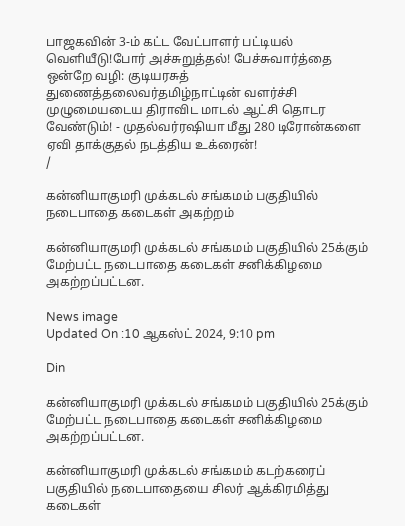பாஜகவின் 3-ம் கட்ட வேட்பாளர் பட்டியல் வெளியீடு!போர் அச்சுறுத்தல்! பேச்சுவார்த்தை ஒன்றே வழி: குடியரசுத் துணைத்தலைவர்தமிழ்நாட்டின் வளர்ச்சி முழுமையடைய திராவிட மாடல் ஆட்சி தொடர வேண்டும்! - முதல்வர்ரஷியா மீது 280 டிரோன்களை ஏவி தாக்குதல் நடத்திய உக்ரைன்!
/

கன்னியாகுமரி முக்கடல் சங்கமம் பகுதியில் நடைபாதை கடைகள் அகற்றம்

கன்னியாகுமரி முக்கடல் சங்கமம் பகுதியில் 25க்கும் மேற்பட்ட நடைபாதை கடைகள் சனிக்கிழமை அகற்றப்பட்டன.

News image
Updated On :10 ஆகஸ்ட் 2024, 9:10 pm

Din

கன்னியாகுமரி முக்கடல் சங்கமம் பகுதியில் 25க்கும் மேற்பட்ட நடைபாதை கடைகள் சனிக்கிழமை அகற்றப்பட்டன.

கன்னியாகுமரி முக்கடல் சங்கமம் கடற்கரைப் பகுதியில் நடைபாதையை சிலர் ஆக்கிரமித்து கடைகள்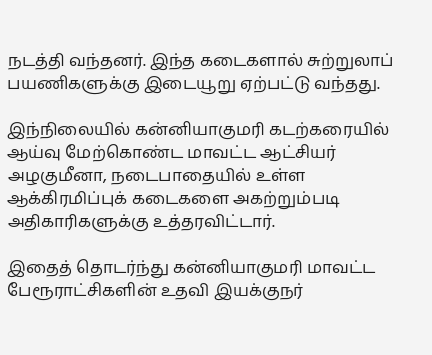நடத்தி வந்தனர். இந்த கடைகளால் சுற்றுலாப் பயணிகளுக்கு இடையூறு ஏற்பட்டு வந்தது.

இந்நிலையில் கன்னியாகுமரி கடற்கரையில் ஆய்வு மேற்கொண்ட மாவட்ட ஆட்சியர் அழகுமீனா, நடைபாதையில் உள்ள ஆக்கிரமிப்புக் கடைகளை அகற்றும்படி அதிகாரிகளுக்கு உத்தரவிட்டார்.

இதைத் தொடர்ந்து கன்னியாகுமரி மாவட்ட பேரூராட்சிகளின் உதவி இயக்குநர்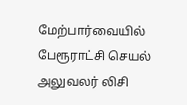மேற்பார்வையில் பேரூராட்சி செயல் அலுவலர் லிசி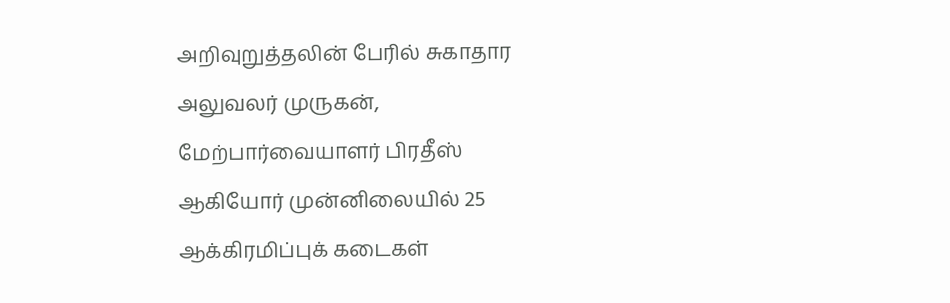அறிவுறுத்தலின் பேரில் சுகாதார அலுவலர் முருகன், மேற்பார்வையாளர் பிரதீஸ் ஆகியோர் முன்னிலையில் 25 ஆக்கிரமிப்புக் கடைகள்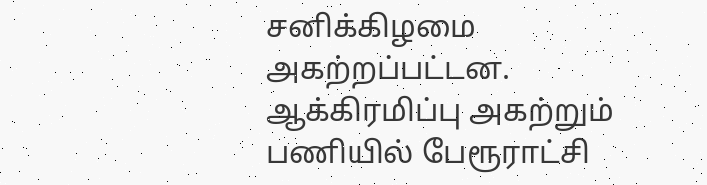சனிக்கிழமை அகற்றப்பட்டன. ஆக்கிரமிப்பு அகற்றும் பணியில் பேரூராட்சி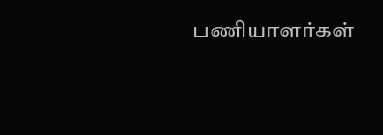பணியாளர்கள்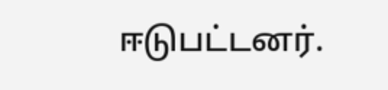ஈடுபட்டனர்.